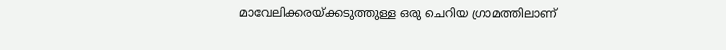മാവേലിക്കരയ്ക്കടുത്തുള്ള ഒരു ചെറിയ ഗ്രാമത്തിലാണ്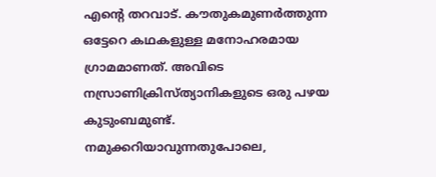എന്റെ തറവാട്. കൗതുകമുണർത്തുന്ന ഒട്ടേറെ കഥകളുള്ള മനോഹരമായ ഗ്രാമമാണത്. അവിടെ നസ്രാണിക്രിസ്ത്യാനികളുടെ ഒരു പഴയ കുടുംബമുണ്ട്. നമുക്കറിയാവുന്നതുപോലെ,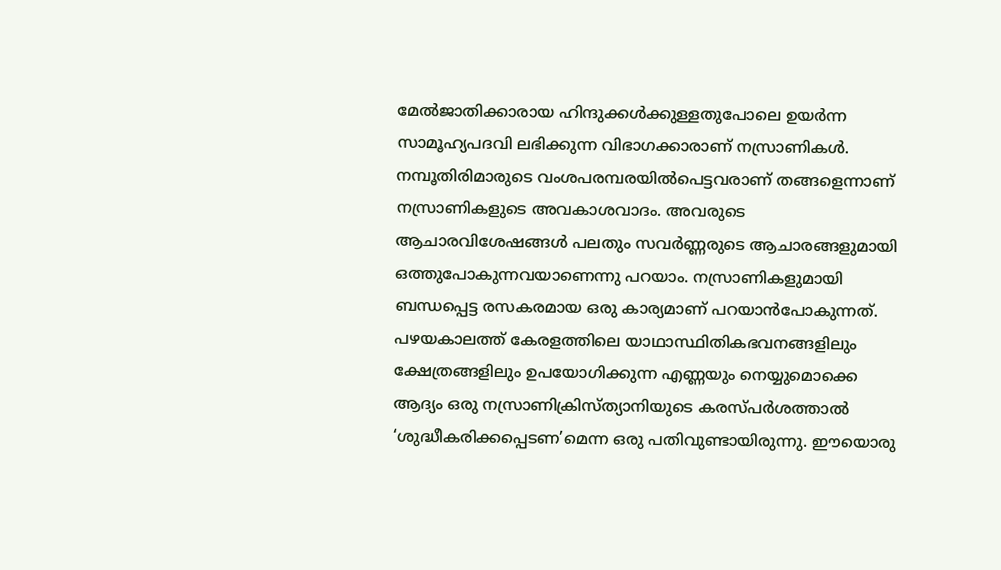മേൽജാതിക്കാരായ ഹിന്ദുക്കൾക്കുള്ളതുപോലെ ഉയർന്ന സാമൂഹ്യപദവി ലഭിക്കുന്ന വിഭാഗക്കാരാണ് നസ്രാണികൾ. നമ്പൂതിരിമാരുടെ വംശപരമ്പരയിൽപെട്ടവരാണ് തങ്ങളെന്നാണ് നസ്രാണികളുടെ അവകാശവാദം. അവരുടെ ആചാരവിശേഷങ്ങൾ പലതും സവർണ്ണരുടെ ആചാരങ്ങളുമായി ഒത്തുപോകുന്നവയാണെന്നു പറയാം. നസ്രാണികളുമായി ബന്ധപ്പെട്ട രസകരമായ ഒരു കാര്യമാണ് പറയാൻപോകുന്നത്. പഴയകാലത്ത് കേരളത്തിലെ യാഥാസ്ഥിതികഭവനങ്ങളിലും ക്ഷേത്രങ്ങളിലും ഉപയോഗിക്കുന്ന എണ്ണയും നെയ്യുമൊക്കെ ആദ്യം ഒരു നസ്രാണിക്രിസ്ത്യാനിയുടെ കരസ്പർശത്താൽ ‘ശുദ്ധീകരിക്കപ്പെടണ’മെന്ന ഒരു പതിവുണ്ടായിരുന്നു. ഈയൊരു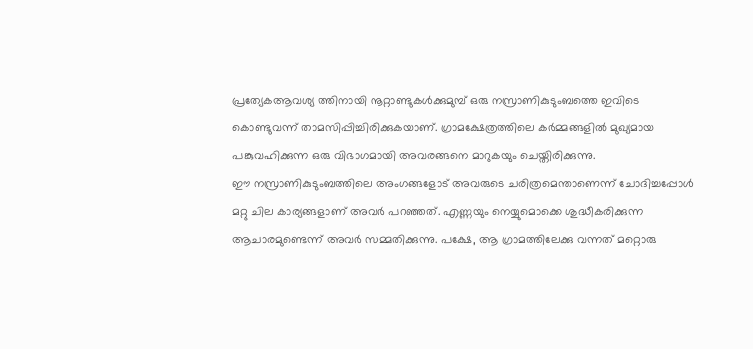പ്രത്യേകആവശ്യ ത്തിനായി നൂറ്റാണ്ടുകൾക്കുമുമ്പ് ഒരു നസ്രാണികുടുംബത്തെ ഇവിടെ കൊണ്ടുവന്ന് താമസിപ്പിച്ചിരിക്കുകയാണ്. ഗ്രാമക്ഷേത്രത്തിലെ കർമ്മങ്ങളിൽ മുഖ്യമായ പങ്കുവഹിക്കുന്ന ഒരു വിഭാഗമായി അവരങ്ങനെ മാറുകയും ചെയ്തിരിക്കുന്നു.
ഈ നസ്രാണികുടുംബത്തിലെ അംഗങ്ങളോട് അവരുടെ ചരിത്രമെന്താണെന്ന് ചോദിച്ചപ്പോൾ മറ്റു ചില കാര്യങ്ങളാണ് അവർ പറഞ്ഞത്. എണ്ണയും നെയ്യുമൊക്കെ ശുദ്ധീകരിക്കുന്ന ആചാരമുണ്ടെന്ന് അവർ സമ്മതിക്കുന്നു. പക്ഷേ, ആ ഗ്രാമത്തിലേക്കു വന്നത് മറ്റൊരു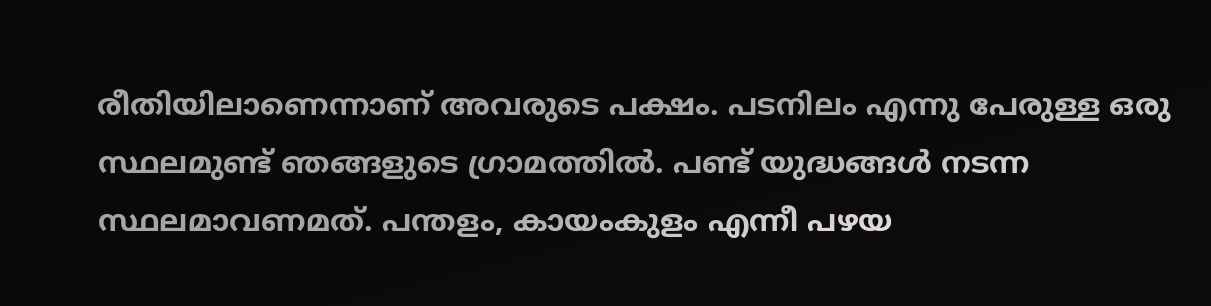രീതിയിലാണെന്നാണ് അവരുടെ പക്ഷം. പടനിലം എന്നു പേരുള്ള ഒരു സ്ഥലമുണ്ട് ഞങ്ങളുടെ ഗ്രാമത്തിൽ. പണ്ട് യുദ്ധങ്ങൾ നടന്ന സ്ഥലമാവണമത്. പന്തളം, കായംകുളം എന്നീ പഴയ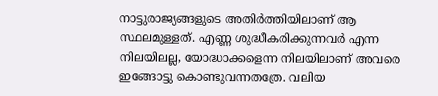നാട്ടുരാജ്യങ്ങളുടെ അതിർത്തിയിലാണ് ആ സ്ഥലമുള്ളത്. എണ്ണ ശുദ്ധീകരിക്കുന്നവർ എന്ന നിലയിലല്ല, യോദ്ധാക്കളെന്ന നിലയിലാണ് അവരെ ഇങ്ങോട്ടു കൊണ്ടുവന്നതത്രേ. വലിയ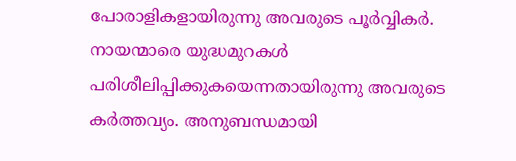പോരാളികളായിരുന്നു അവരുടെ പൂർവ്വികർ. നായന്മാരെ യുദ്ധമുറകൾ പരിശീലിപ്പിക്കുകയെന്നതായിരുന്നു അവരുടെ കർത്തവ്യം. അനുബന്ധമായി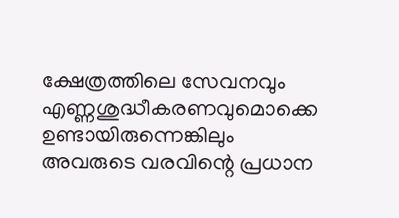ക്ഷേത്രത്തിലെ സേവനവും എണ്ണശുദ്ധീകരണവുമൊക്കെ ഉണ്ടായിരുന്നെങ്കിലും അവരുടെ വരവിന്റെ പ്രധാന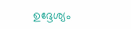ഉദ്ദേശ്യം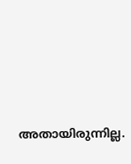അതായിരുന്നില്ല.